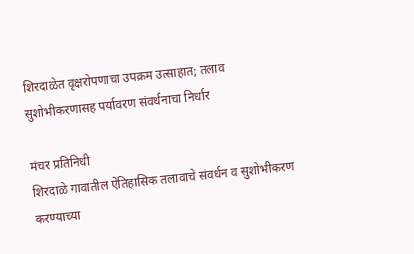शिरदाळेत वृक्षरोपणाचा उपक्रम उत्साहात; तलाव सुशोभीकरणासह पर्यावरण संवर्धनाचा निर्धार

मंचर प्रतिनिधी
शिरदाळे गावातील ऐतिहासिक तलावाचे संवर्धन व सुशोभीकरण करण्याच्या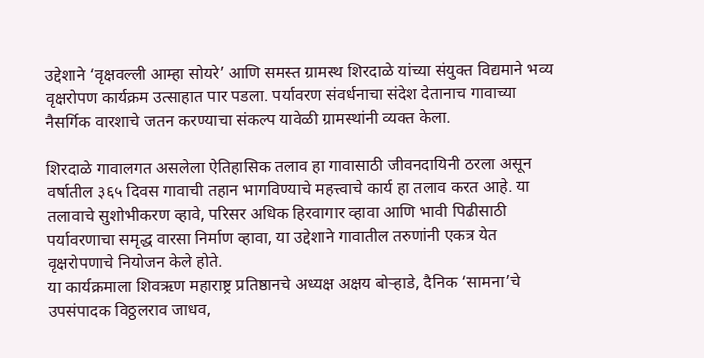उद्देशाने ‘वृक्षवल्ली आम्हा सोयरे’ आणि समस्त ग्रामस्थ शिरदाळे यांच्या संयुक्त विद्यमाने भव्य वृक्षरोपण कार्यक्रम उत्साहात पार पडला. पर्यावरण संवर्धनाचा संदेश देतानाच गावाच्या नैसर्गिक वारशाचे जतन करण्याचा संकल्प यावेळी ग्रामस्थांनी व्यक्त केला.

शिरदाळे गावालगत असलेला ऐतिहासिक तलाव हा गावासाठी जीवनदायिनी ठरला असून वर्षातील ३६५ दिवस गावाची तहान भागविण्याचे महत्त्वाचे कार्य हा तलाव करत आहे. या तलावाचे सुशोभीकरण व्हावे, परिसर अधिक हिरवागार व्हावा आणि भावी पिढीसाठी पर्यावरणाचा समृद्ध वारसा निर्माण व्हावा, या उद्देशाने गावातील तरुणांनी एकत्र येत वृक्षरोपणाचे नियोजन केले होते.
या कार्यक्रमाला शिवऋण महाराष्ट्र प्रतिष्ठानचे अध्यक्ष अक्षय बोऱ्हाडे, दैनिक ‘सामना’चे उपसंपादक विठ्ठलराव जाधव,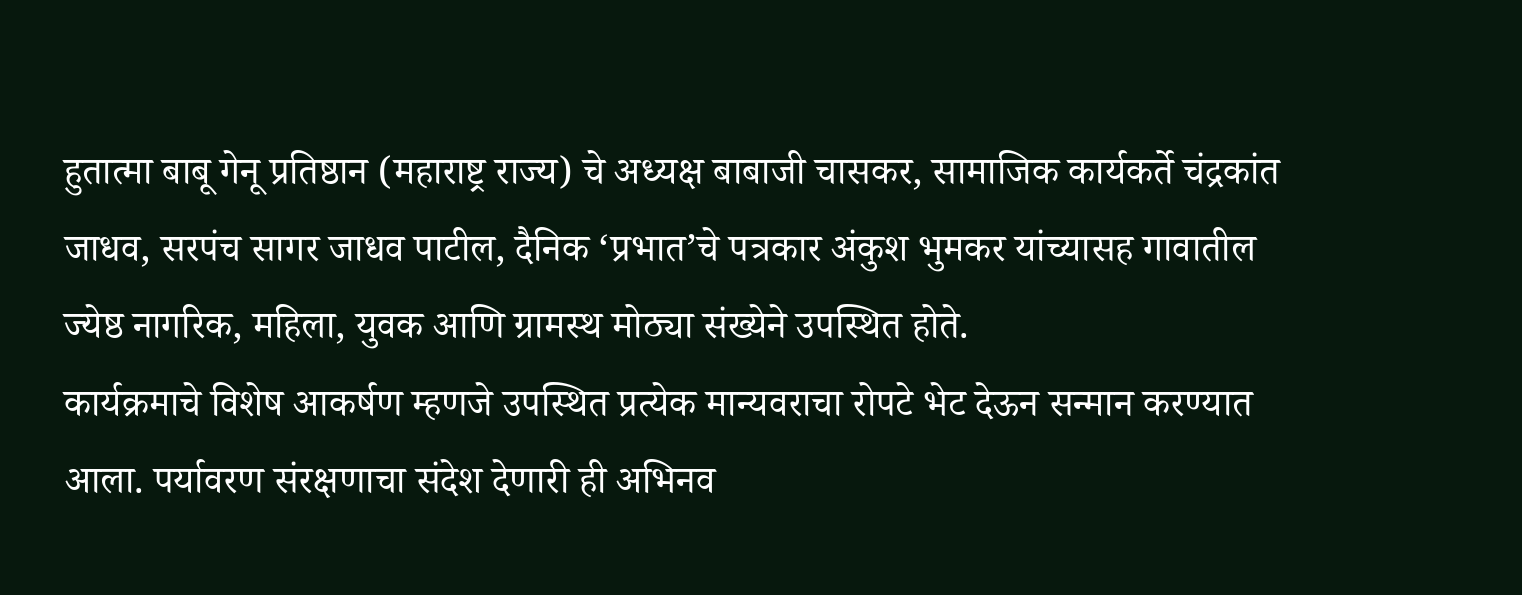हुतात्मा बाबू गेनू प्रतिष्ठान (महाराष्ट्र राज्य) चे अध्यक्ष बाबाजी चासकर, सामाजिक कार्यकर्ते चंद्रकांत जाधव, सरपंच सागर जाधव पाटील, दैनिक ‘प्रभात’चे पत्रकार अंकुश भुमकर यांच्यासह गावातील ज्येष्ठ नागरिक, महिला, युवक आणि ग्रामस्थ मोठ्या संख्येने उपस्थित होते.
कार्यक्रमाचे विशेष आकर्षण म्हणजे उपस्थित प्रत्येक मान्यवराचा रोपटे भेट देऊन सन्मान करण्यात आला. पर्यावरण संरक्षणाचा संदेश देणारी ही अभिनव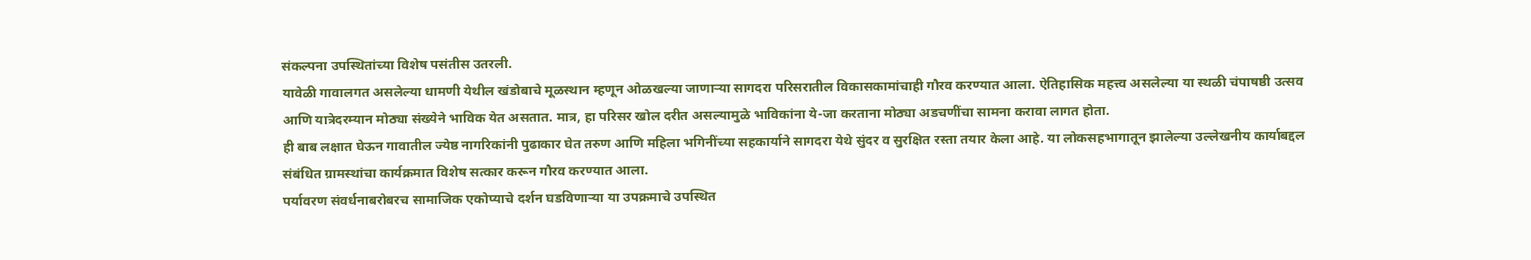संकल्पना उपस्थितांच्या विशेष पसंतीस उतरली.
यावेळी गावालगत असलेल्या धामणी येथील खंडोबाचे मूळस्थान म्हणून ओळखल्या जाणाऱ्या सागदरा परिसरातील विकासकामांचाही गौरव करण्यात आला. ऐतिहासिक महत्त्व असलेल्या या स्थळी चंपाषष्ठी उत्सव आणि यात्रेदरम्यान मोठ्या संख्येने भाविक येत असतात. मात्र, हा परिसर खोल दरीत असल्यामुळे भाविकांना ये-जा करताना मोठ्या अडचणींचा सामना करावा लागत होता.
ही बाब लक्षात घेऊन गावातील ज्येष्ठ नागरिकांनी पुढाकार घेत तरुण आणि महिला भगिनींच्या सहकार्याने सागदरा येथे सुंदर व सुरक्षित रस्ता तयार केला आहे. या लोकसहभागातून झालेल्या उल्लेखनीय कार्याबद्दल संबंधित ग्रामस्थांचा कार्यक्रमात विशेष सत्कार करून गौरव करण्यात आला.
पर्यावरण संवर्धनाबरोबरच सामाजिक एकोप्याचे दर्शन घडविणाऱ्या या उपक्रमाचे उपस्थित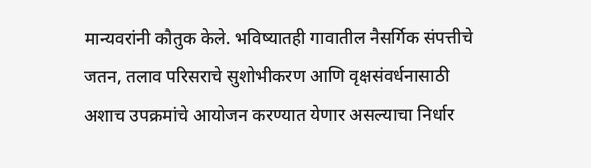मान्यवरांनी कौतुक केले. भविष्यातही गावातील नैसर्गिक संपत्तीचे जतन, तलाव परिसराचे सुशोभीकरण आणि वृक्षसंवर्धनासाठी अशाच उपक्रमांचे आयोजन करण्यात येणार असल्याचा निर्धार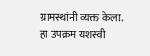ग्रामस्थांनी व्यक्त केला.
हा उपक्रम यशस्वी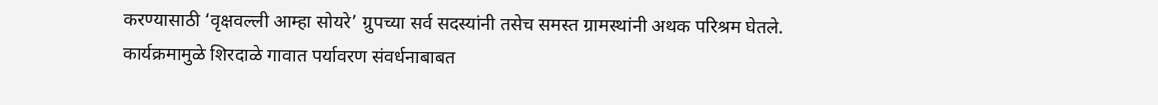करण्यासाठी ‘वृक्षवल्ली आम्हा सोयरे’ ग्रुपच्या सर्व सदस्यांनी तसेच समस्त ग्रामस्थांनी अथक परिश्रम घेतले. कार्यक्रमामुळे शिरदाळे गावात पर्यावरण संवर्धनाबाबत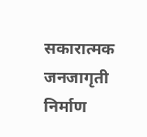सकारात्मक जनजागृती निर्माण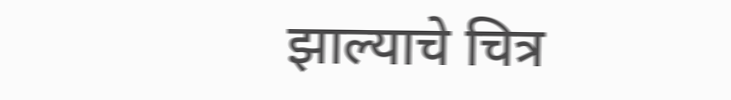झाल्याचे चित्र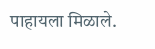पाहायला मिळाले.